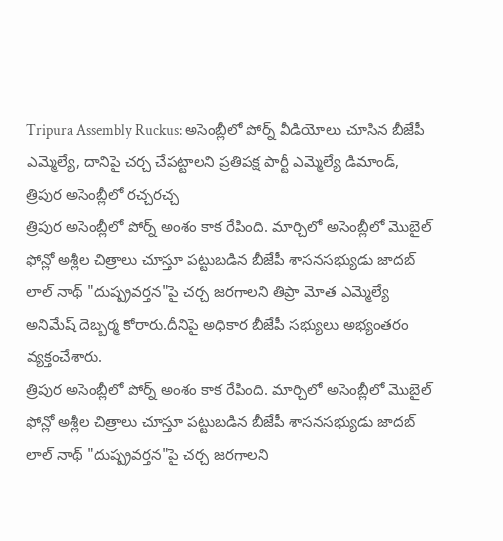Tripura Assembly Ruckus: అసెంబ్లీలో పోర్న్ వీడియోలు చూసిన బీజేపీ ఎమ్మెల్యే, దానిపై చర్చ చేపట్టాలని ప్రతిపక్ష పార్టీ ఎమ్మెల్యే డిమాండ్, త్రిపుర అసెంబ్లీలో రచ్చరచ్చ
త్రిపుర అసెంబ్లీలో పోర్న్ అంశం కాక రేపింది. మార్చిలో అసెంబ్లీలో మొబైల్ ఫోన్లో అశ్లీల చిత్రాలు చూస్తూ పట్టుబడిన బీజేపీ శాసనసభ్యుడు జాదబ్ లాల్ నాథ్ "దుష్ప్రవర్తన"పై చర్చ జరగాలని తిప్రా మోత ఎమ్మెల్యే అనిమేష్ దెబ్బర్మ కోరారు.దీనిపై అధికార బీజేపీ సభ్యులు అభ్యంతరం వ్యక్తంచేశారు.
త్రిపుర అసెంబ్లీలో పోర్న్ అంశం కాక రేపింది. మార్చిలో అసెంబ్లీలో మొబైల్ ఫోన్లో అశ్లీల చిత్రాలు చూస్తూ పట్టుబడిన బీజేపీ శాసనసభ్యుడు జాదబ్ లాల్ నాథ్ "దుష్ప్రవర్తన"పై చర్చ జరగాలని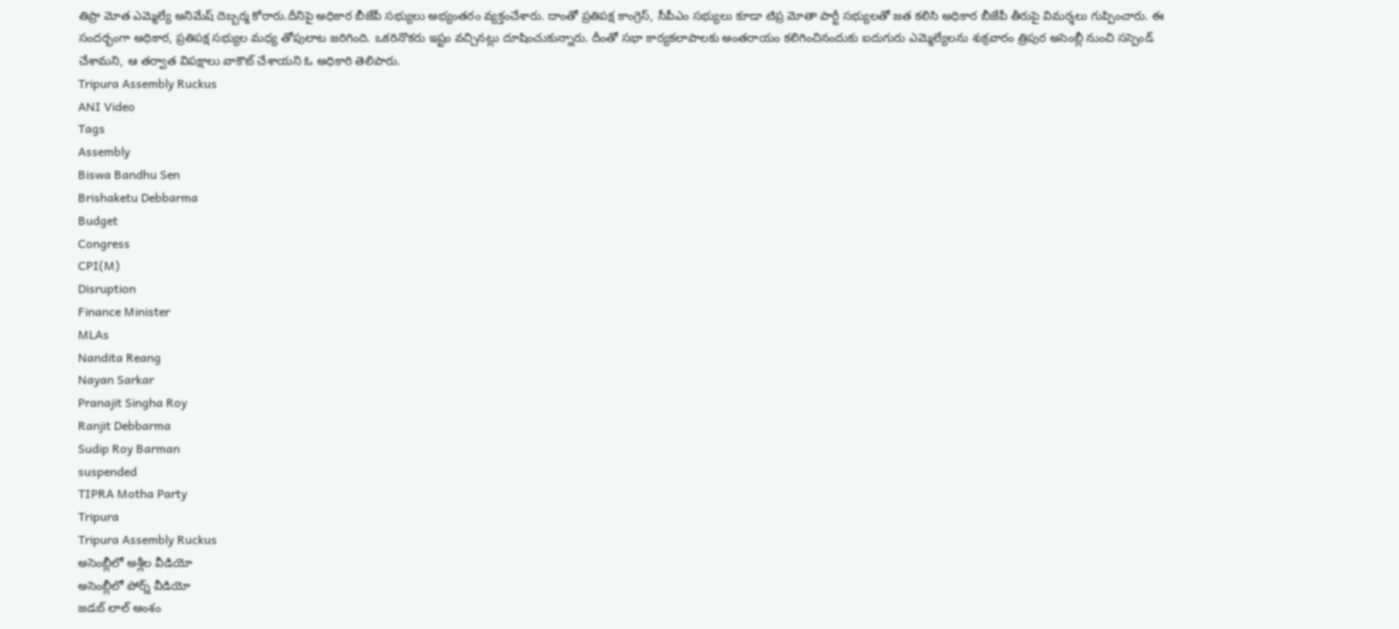తిప్రా మోత ఎమ్మెల్యే అనిమేష్ దెబ్బర్మ కోరారు.దీనిపై అధికార బీజేపీ సభ్యులు అభ్యంతరం వ్యక్తంచేశారు. దాంతో ప్రతిపక్ష కాంగ్రెస్, సీపీఎం సభ్యులు కూడా టిప్ర మోతా పార్టీ సభ్యులతో జత కలిసి అధికార బీజేపీ తీరుపై విమర్శలు గుప్పించారు. ఈ సందర్భంగా అధికార, ప్రతిపక్ష సభ్యుల మధ్య తోపులాట జరిగింది. ఒకరినొకరు ఇష్టం వచ్చినట్లు దూషించుకున్నారు. దీంతో సభా కార్యకలాపాలకు అంతరాయం కలిగించినందుకు ఐదుగురు ఎమ్మెల్యేలను శుక్రవారం త్రిపుర అసెంబ్లీ నుంచి సస్పెండ్ చేశామని, ఆ తర్వాత విపక్షాలు వాకౌట్ చేశాయని ఓ అధికారి తెలిపారు.
Tripura Assembly Ruckus
ANI Video
Tags
Assembly
Biswa Bandhu Sen
Brishaketu Debbarma
Budget
Congress
CPI(M)
Disruption
Finance Minister
MLAs
Nandita Reang
Nayan Sarkar
Pranajit Singha Roy
Ranjit Debbarma
Sudip Roy Barman
suspended
TIPRA Motha Party
Tripura
Tripura Assembly Ruckus
అసెంబ్లీలో అశ్లీల వీడియో
అసెంబ్లీలో పోర్న్ వీడియో
జడబ్ లాల్ అంశం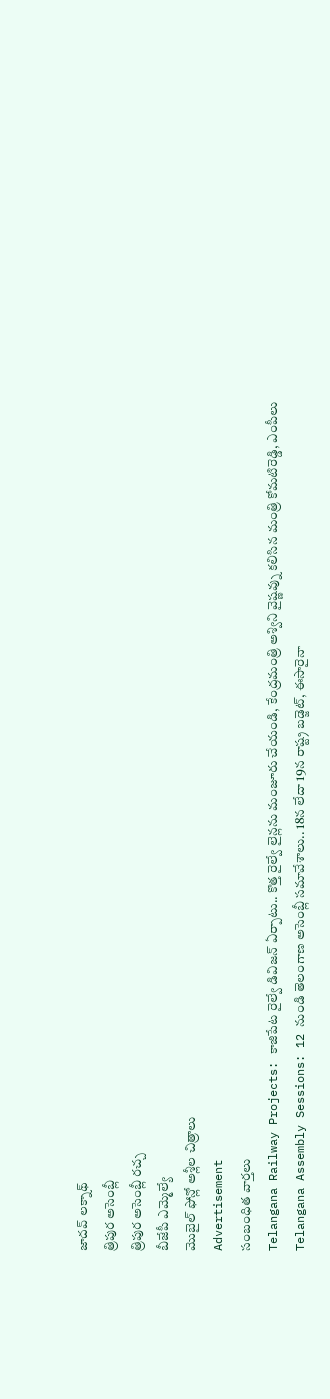జాదవ్ లక్నాథ్
త్రిపుర అసెంబ్లీ
త్రిపుర అసెంబ్లీ రచ్చ
బీజేపీ ఎమ్మెల్యే
మొబైల్ ఫోన్లో అశ్లీల చిత్రాలు
Advertisement
సంబంధిత వార్తలు
Telangana Railway Projects: కాజిపేట రైల్వే డివిజన్ ఏర్పాటు.. కొత్త రైల్వే లైన్లను మంజూరు చేయండి, కేంద్రమంత్రి అశ్విని వైష్ణవ్ను కలిసిన మంత్రి కోమటిరెడ్డి, ఎంపీలు
Telangana Assembly Sessions: 12 నుండి తెలంగాణ అసెంబ్లీ సమావేశాలు.. 18న లేదా 19న రాష్ట్ర బడ్జెట్, ఈసారైనా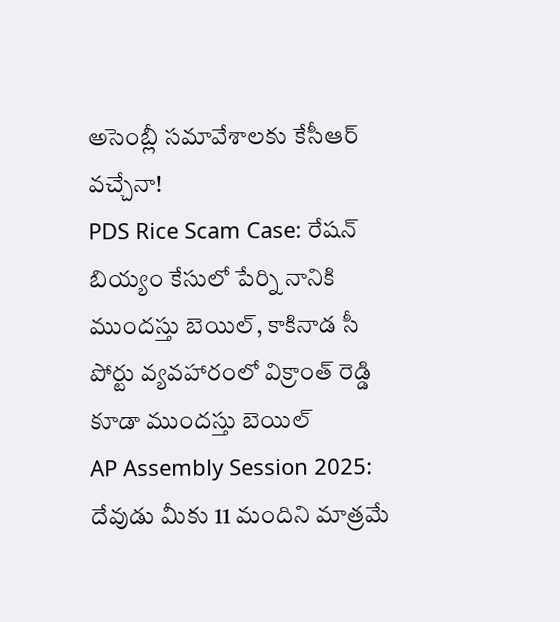అసెంబ్లీ సమావేశాలకు కేసీఆర్ వచ్చేనా!
PDS Rice Scam Case: రేషన్ బియ్యం కేసులో పేర్ని నానికి ముందస్తు బెయిల్, కాకినాడ సీ పోర్టు వ్యవహారంలో విక్రాంత్ రెడ్డి కూడా ముందస్తు బెయిల్
AP Assembly Session 2025: దేవుడు మీకు 11 మందిని మాత్రమే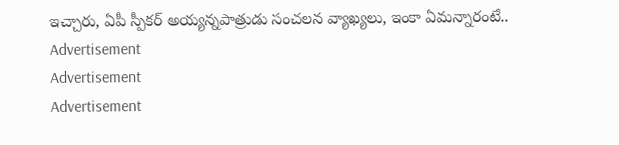ఇచ్చారు, ఏపీ స్పీకర్ అయ్యన్నపాత్రుడు సంచలన వ్యాఖ్యలు, ఇంకా ఏమన్నారంటే..
Advertisement
Advertisement
Advertisement